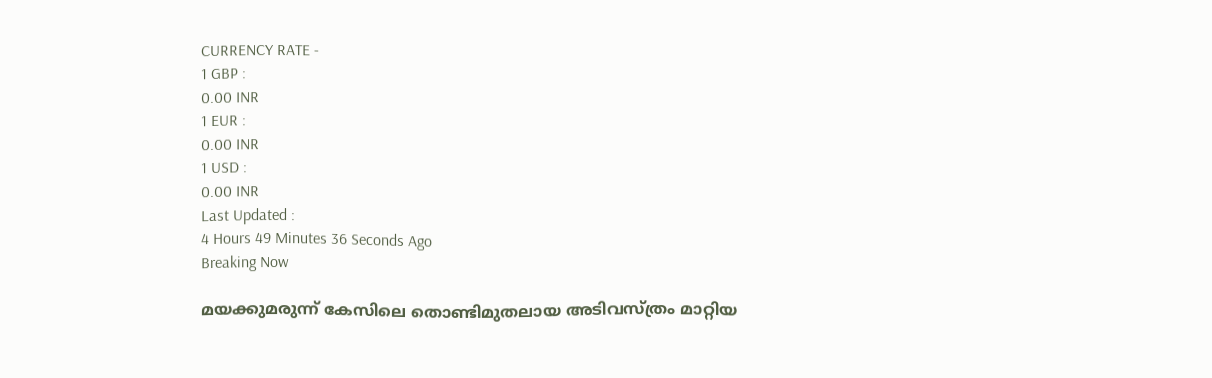CURRENCY RATE -
1 GBP :
0.00 INR
1 EUR :
0.00 INR
1 USD :
0.00 INR
Last Updated :
4 Hours 49 Minutes 36 Seconds Ago
Breaking Now

മയക്കുമരുന്ന് കേസിലെ തൊണ്ടിമുതലായ അടിവസ്ത്രം മാറ്റിയ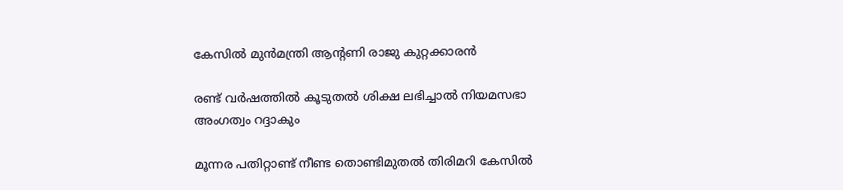കേസില്‍ മുന്‍മന്ത്രി ആന്റണി രാജു കുറ്റക്കാരന്‍

രണ്ട് വര്‍ഷത്തില്‍ കൂടുതല്‍ ശിക്ഷ ലഭിച്ചാല്‍ നിയമസഭാ അംഗത്വം റദ്ദാകും

മൂന്നര പതിറ്റാണ്ട് നീണ്ട തൊണ്ടിമുതല്‍ തിരിമറി കേസില്‍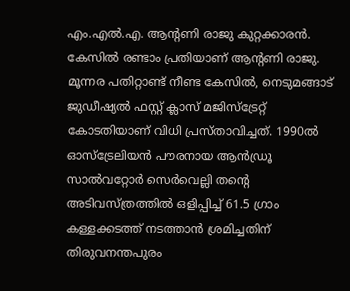എം.എല്‍.എ. ആന്റണി രാജു കുറ്റക്കാരന്‍. കേസില്‍ രണ്ടാം പ്രതിയാണ് ആന്റണി രാജു. മൂന്നര പതിറ്റാണ്ട് നീണ്ട കേസില്‍, നെടുമങ്ങാട് ജുഡീഷ്യല്‍ ഫസ്റ്റ് ക്ലാസ് മജിസ്‌ട്രേറ്റ് കോടതിയാണ് വിധി പ്രസ്താവിച്ചത്. 1990ല്‍ ഓസ്ട്രേലിയന്‍ പൗരനായ ആന്‍ഡ്രൂ സാല്‍വറ്റോര്‍ സെര്‍വെല്ലി തന്റെ അടിവസ്ത്രത്തില്‍ ഒളിപ്പിച്ച് 61.5 ഗ്രാം കള്ളക്കടത്ത് നടത്താന്‍ ശ്രമിച്ചതിന് തിരുവനന്തപുരം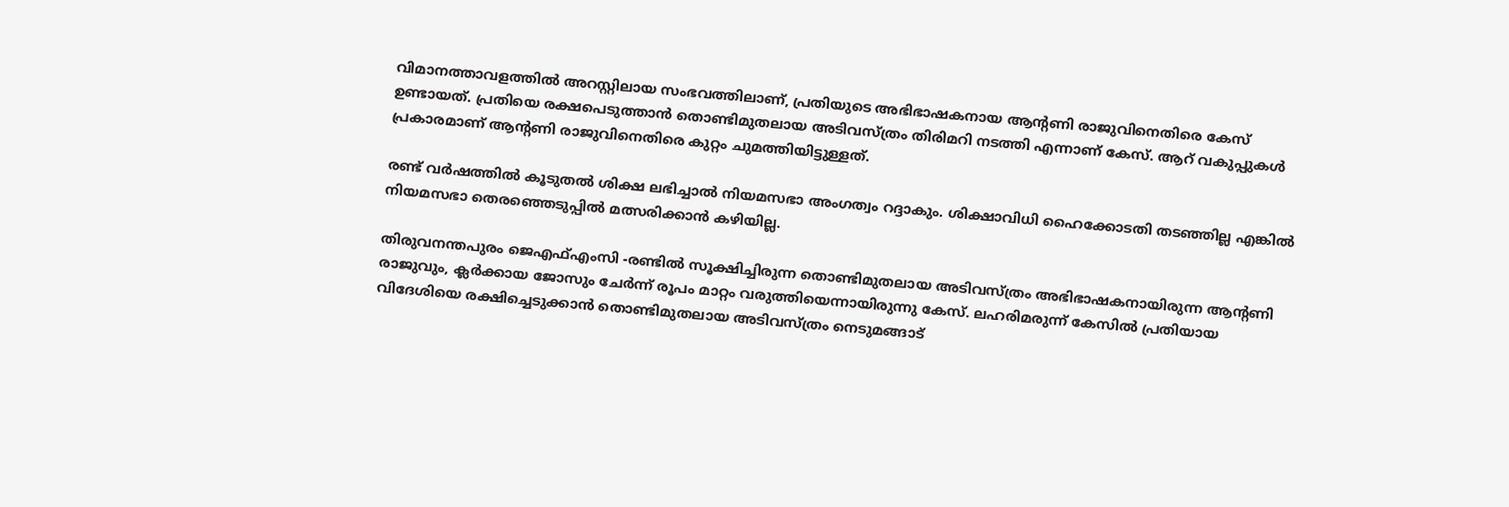വിമാനത്താവളത്തില്‍ അറസ്റ്റിലായ സംഭവത്തിലാണ്, പ്രതിയുടെ അഭിഭാഷകനായ ആന്റണി രാജുവിനെതിരെ കേസ് ഉണ്ടായത്. പ്രതിയെ രക്ഷപെടുത്താന്‍ തൊണ്ടിമുതലായ അടിവസ്ത്രം തിരിമറി നടത്തി എന്നാണ് കേസ്. ആറ് വകുപ്പുകള്‍ പ്രകാരമാണ് ആന്റണി രാജുവിനെതിരെ കുറ്റം ചുമത്തിയിട്ടുള്ളത്.

രണ്ട് വര്‍ഷത്തില്‍ കൂടുതല്‍ ശിക്ഷ ലഭിച്ചാല്‍ നിയമസഭാ അംഗത്വം റദ്ദാകും. ശിക്ഷാവിധി ഹൈക്കോടതി തടഞ്ഞില്ല എങ്കില്‍ നിയമസഭാ തെരഞ്ഞെടുപ്പില്‍ മത്സരിക്കാന്‍ കഴിയില്ല.

തിരുവനന്തപുരം ജെഎഫ്എംസി -രണ്ടില്‍ സൂക്ഷിച്ചിരുന്ന തൊണ്ടിമുതലായ അടിവസ്ത്രം അഭിഭാഷകനായിരുന്ന ആന്റണി രാജുവും, ക്ലര്‍ക്കായ ജോസും ചേര്‍ന്ന് രൂപം മാറ്റം വരുത്തിയെന്നായിരുന്നു കേസ്. ലഹരിമരുന്ന് കേസില്‍ പ്രതിയായ വിദേശിയെ രക്ഷിച്ചെടുക്കാന്‍ തൊണ്ടിമുതലായ അടിവസ്ത്രം നെടുമങ്ങാട്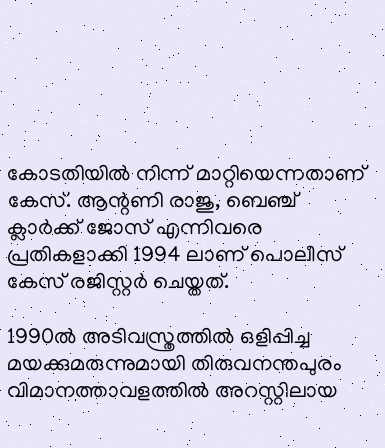കോടതിയില്‍ നിന്ന് മാറ്റിയെന്നതാണ് കേസ്. ആന്റണി രാജു, ബെഞ്ച് ക്ലാര്‍ക്ക് ജോസ് എന്നിവരെ പ്രതികളാക്കി 1994 ലാണ് പൊലീസ് കേസ് രജിസ്റ്റര്‍ ചെയ്തത്.

1990ല്‍ അടിവസ്ത്രത്തില്‍ ഒളിപ്പിച്ച മയക്കുമരുന്നുമായി തിരുവനന്തപുരം വിമാനത്താവളത്തില്‍ അറസ്റ്റിലായ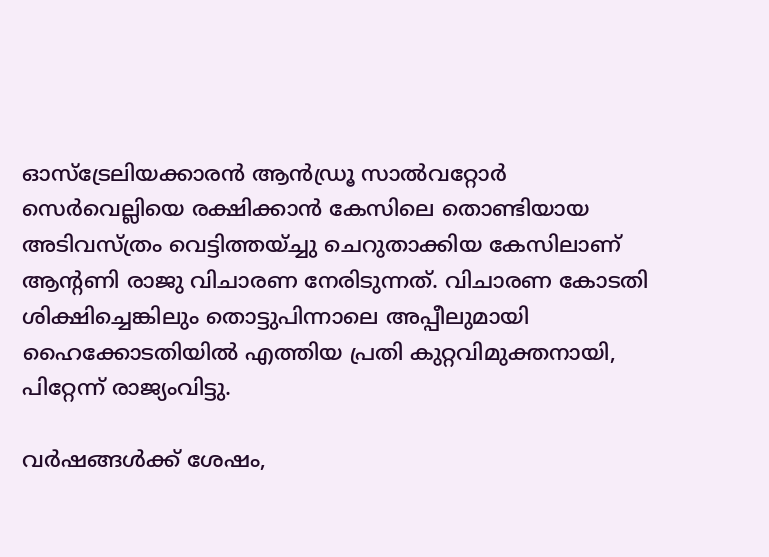ഓസ്‌ട്രേലിയക്കാരന്‍ ആന്‍ഡ്രൂ സാല്‍വറ്റോര്‍ സെര്‍വെല്ലിയെ രക്ഷിക്കാന്‍ കേസിലെ തൊണ്ടിയായ അടിവസ്ത്രം വെട്ടിത്തയ്ച്ചു ചെറുതാക്കിയ കേസിലാണ് ആന്റണി രാജു വിചാരണ നേരിടുന്നത്. വിചാരണ കോടതി ശിക്ഷിച്ചെങ്കിലും തൊട്ടുപിന്നാലെ അപ്പീലുമായി ഹൈക്കോടതിയില്‍ എത്തിയ പ്രതി കുറ്റവിമുക്തനായി, പിറ്റേന്ന് രാജ്യംവിട്ടു.

വര്‍ഷങ്ങള്‍ക്ക് ശേഷം,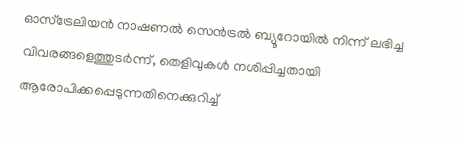ഓസ്ട്രേലിയന്‍ നാഷണല്‍ സെന്‍ട്രല്‍ ബ്യൂറോയില്‍ നിന്ന് ലഭിച്ച വിവരങ്ങളെത്തുടര്‍ന്ന്, തെളിവുകള്‍ നശിപ്പിച്ചതായി ആരോപിക്കപ്പെടുന്നതിനെക്കുറിച്ച്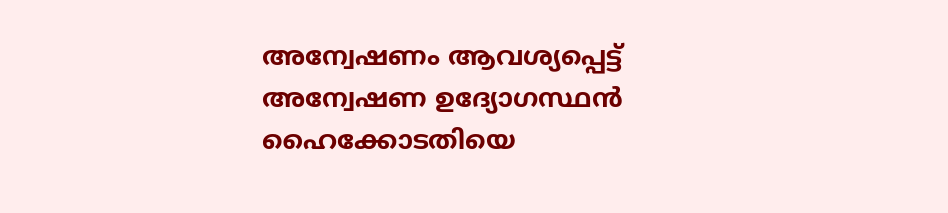അന്വേഷണം ആവശ്യപ്പെട്ട് അന്വേഷണ ഉദ്യോഗസ്ഥന്‍ ഹൈക്കോടതിയെ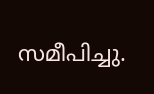സമീപിച്ചു.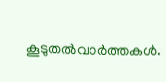കൂടുതല്‍വാര്‍ത്തകള്‍.